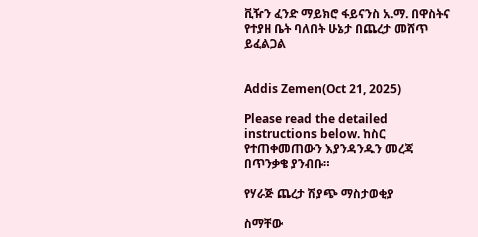ቪዥን ፈንድ ማይክሮ ፋይናንስ አ.ማ. በዋስትና የተያዘ ቤት ባለበት ሁኔታ በጨረታ መሸጥ ይፈልጋል


Addis Zemen(Oct 21, 2025)

Please read the detailed instructions below. ከስር የተጠቀመጠውን እያንዳንዱን መረጃ በጥንቃቄ ያንብቡ።

የሃራጅ ጨረታ ሽያጭ ማስታወቂያ

ስማቸው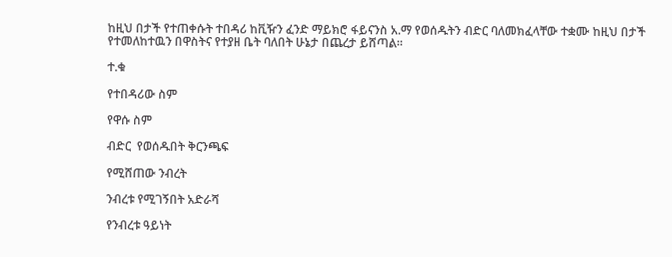ከዚህ በታች የተጠቀሱት ተበዳሪ ከቪዥን ፈንድ ማይክሮ ፋይናንስ አ.ማ የወሰዱትን ብድር ባለመክፈላቸው ተቋሙ ከዚህ በታች የተመለከተዉን በዋስትና የተያዘ ቤት ባለበት ሁኔታ በጨረታ ይሸጣል።

ተ.ቁ

የተበዳሪው ስም

የዋሱ ስም

ብድር  የወሰዱበት ቅርንጫፍ

የሚሸጠው ንብረት

ንብረቱ የሚገኝበት አድራሻ

የንብረቱ ዓይነት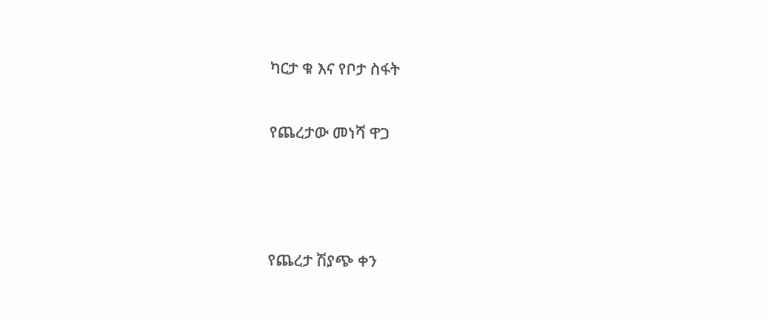ካርታ ቁ እና የቦታ ስፋት

የጨረታው መነሻ ዋጋ



የጨረታ ሽያጭ ቀን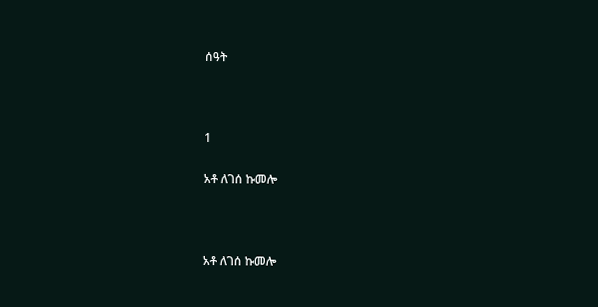ሰዓት



1

አቶ ለገሰ ኩመሎ



አቶ ለገሰ ኩመሎ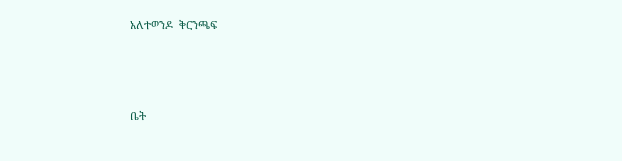አለተወንዶ  ቅርንጫፍ



ቤት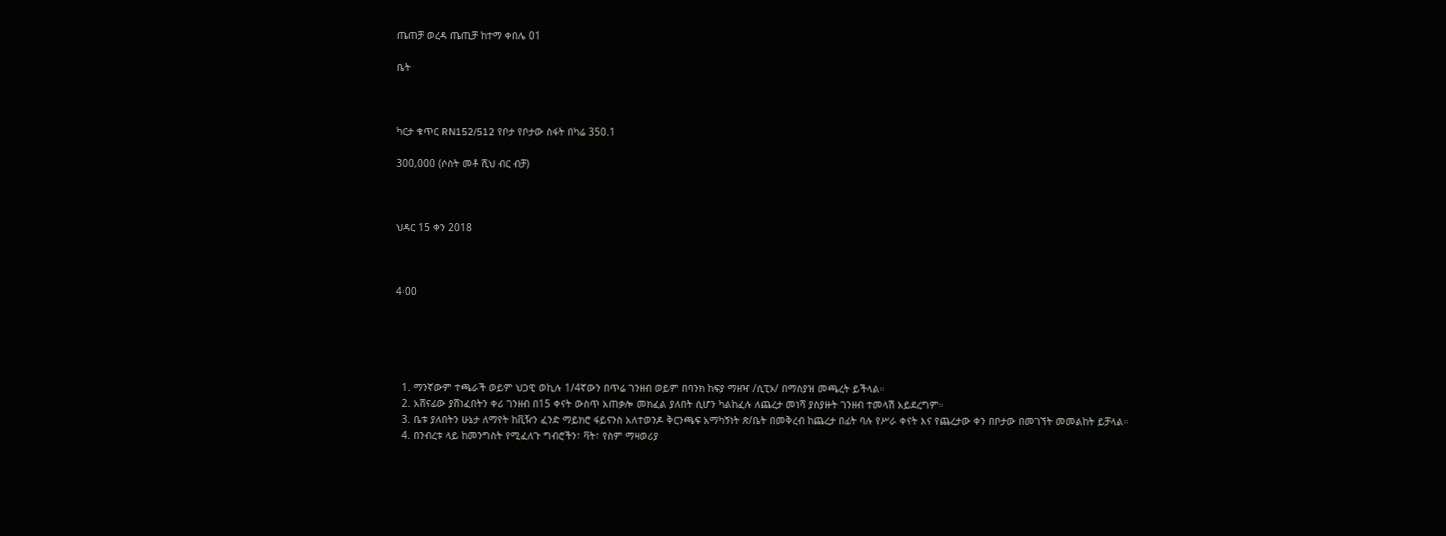ጤጠቻ ወረዳ ጤጢቻ ከተማ ቀበሌ 01

ቤት



ካርታ ቁጥር RN152/512 የቦታ የቦታው ስፋት በካሬ 350.1

300,000 (ሶስት መቶ ሺህ ብር ብቻ)



ህዳር 15 ቀን 2018



4፡00





  1. ማንኛውም ተጫራች ወይም ህጋዊ ወኪሉ 1/4ኛውን በጥሬ ገንዘብ ወይም በባንክ ከፍያ ማዘዣ /ሲፒኦ/ በማስያዝ መጫረት ይችላል።
  2. አሸናፊው ያሸነፈበትን ቀሪ ገንዘብ በ15 ቀናት ውስጥ አጠቃሎ መክፈል ያለበት ሲሆን ካልከፈሉ ለጨረታ መነሻ ያስያዙት ገንዘብ ተመላሽ አይደረግም።
  3. ቤቱ ያለበትን ሁኔታ ለማየት ከቪዥን ፈንድ ማይክሮ ፋይናንስ አለተወንዶ ቅርንጫፍ አማካኝነት ጽ/ቤት በመቅረብ ከጨረታ በፊት ባሉ የሥራ ቀናት እና የጨረታው ቀን በቦታው በመገኘት መመልከት ይቻላል።
  4. በንብረቱ ላይ ከመንግስት የሚፈለጉ ግብሮችን፣ ቫት፣ የስም ማዛወሪያ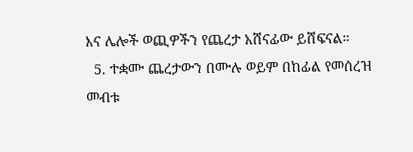እና ሌሎች ወጪዎችን የጨረታ አሸናፊው ይሸፍናል።
  5. ተቋሙ ጨረታውን በሙሉ ወይም በከፊል የመሰረዝ መብቱ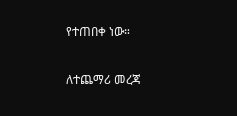የተጠበቀ ነው።

ለተጨማሪ መረጃ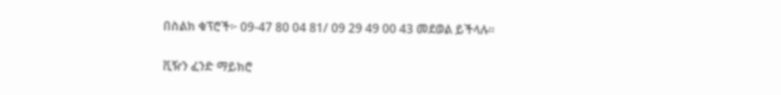በስልክ ቁፕሮች፦ 09-47 80 04 81/ 09 29 49 00 43 መደወል ይችላሉ።

ቪዥን ፈንድ ማይክሮ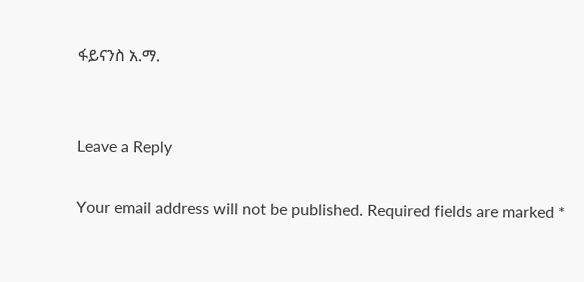ፋይናንስ አ.ማ.


Leave a Reply

Your email address will not be published. Required fields are marked *